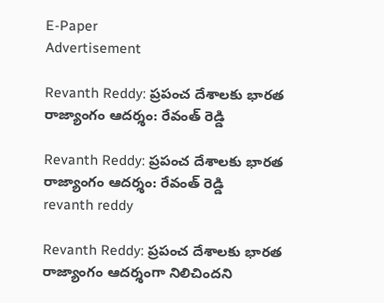E-Paper
Advertisement

Revanth Reddy: ప్రపంచ దేశాలకు భారత రాజ్యాంగం ఆదర్శం: రేవంత్ రెడ్డి

Revanth Reddy: ప్రపంచ దేశాలకు భారత రాజ్యాంగం ఆదర్శం: రేవంత్ రెడ్డి
revanth reddy

Revanth Reddy: ప్రపంచ దేశాలకు భారత రాజ్యాంగం ఆదర్శంగా నిలిచిందని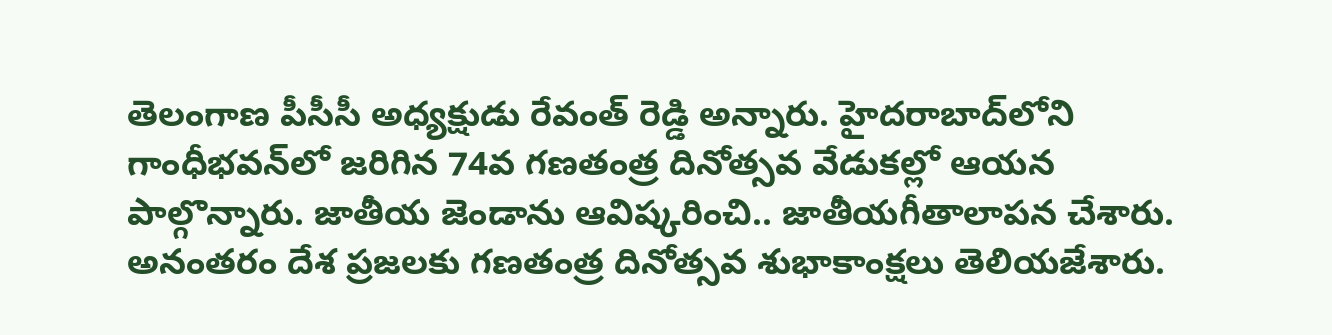తెలంగాణ పీసీసీ అధ్యక్షుడు రేవంత్ రెడ్డి అన్నారు. హైదరాబాద్‌లోని గాంధీభవన్‌లో జరిగిన 74వ గణతంత్ర దినోత్సవ వేడుకల్లో ఆయన పాల్గొన్నారు. జాతీయ జెండాను ఆవిష్కరించి.. జాతీయగీతాలాపన చేశారు. అనంతరం దేశ ప్రజలకు గణతంత్ర దినోత్సవ శుభాకాంక్షలు తెలియజేశారు.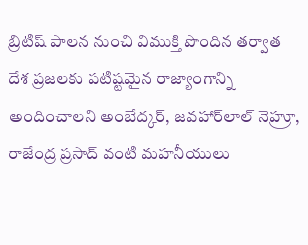బ్రిటిష్ పాలన నుంచి విముక్తి పొందిన తర్వాత దేశ ప్రజలకు పటిష్టమైన రాజ్యాంగాన్ని అందించాలని అంబేద్కర్, జవహార్‌లాల్ నెహ్రూ, రాజేంద్ర ప్రసాద్ వంటి మహనీయులు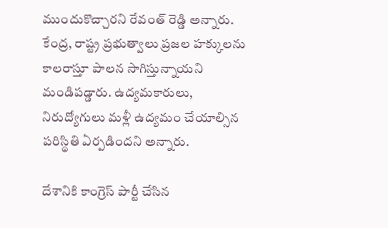ముందుకొచ్చారని రేవంత్ రెడ్డి అన్నారు. కేంద్ర, రాష్ట్ర ప్రభుత్వాలు ప్రజల హక్కులను కాలరాస్తూ పాలన సాగిస్తున్నాయని మండిపడ్డారు. ఉద్యమకారులు, నిరుద్యోగులు మళ్లీ ఉద్యమం చేయాల్సిన పరిస్థితి ఏర్పడిందని అన్నారు.

దేశానికి కాంగ్రెస్ పార్టీ చేసిన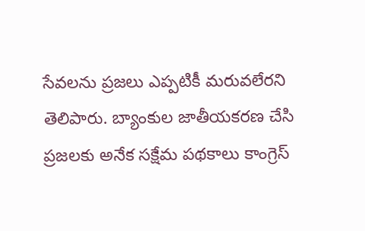సేవలను ప్రజలు ఎప్పటికీ మరువలేరని తెలిపారు. బ్యాంకుల జాతీయకరణ చేసి ప్రజలకు అనేక సక్షేమ పథకాలు కాంగ్రెస్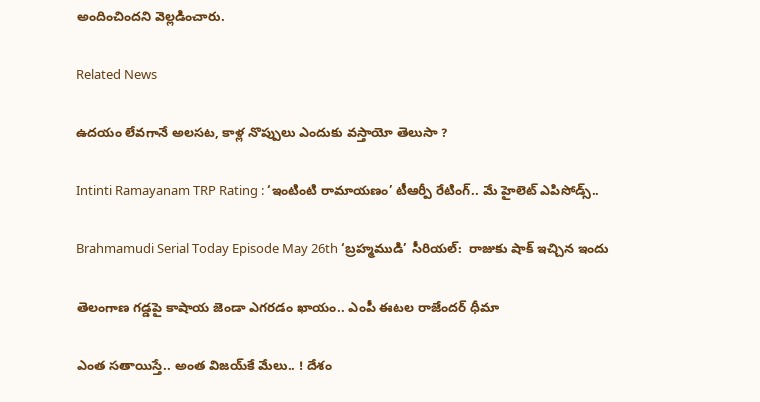అందించిందని వెల్లడించారు.

Related News

ఉదయం లేవగానే అలసట, కాళ్ల నొప్పులు ఎందుకు వస్తాయో తెలుసా ?

Intinti Ramayanam TRP Rating : ‘ఇంటింటి రామాయణం’ టీఆర్పీ రేటింగ్.. మే హైలెట్ ఎపిసోడ్స్..

Brahmamudi Serial Today Episode May 26th ‘బ్రహ్మముడి’ సీరియల్‌:  రాజుకు షాక్ ఇచ్చిన ఇందు

తెలంగాణ గడ్డపై కాషాయ జెండా ఎగరడం ఖాయం.. ఎంపీ ఈటల రాజేందర్ ధీమా

ఎంత స‌తాయిస్తే.. అంత విజ‌య్‌కే మేలు.. ! దేశం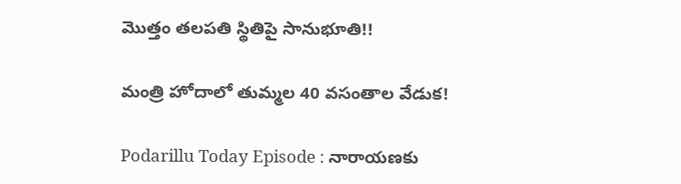మొత్తం త‌ల‌ప‌తి స్థితిపై సానుభూతి!!

మంత్రి హోదాలో తుమ్మల 40 వసంతాల వేడుక!

Podarillu Today Episode : నారాయణకు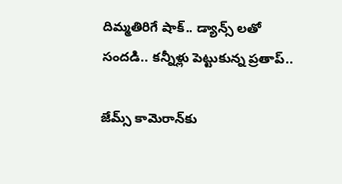దిమ్మతిరిగే షాక్.. డ్యాన్స్ లతో సందడి.. కన్నీళ్లు పెట్టుకున్న ప్రతాప్..

జేమ్స్ కామెరాన్‌కు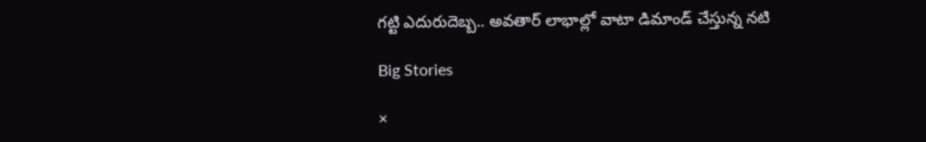గట్టి ఎదురుదెబ్బ.. అవతార్ లాభాల్లో వాటా డిమాండ్ చేస్తున్న నటి

Big Stories

×